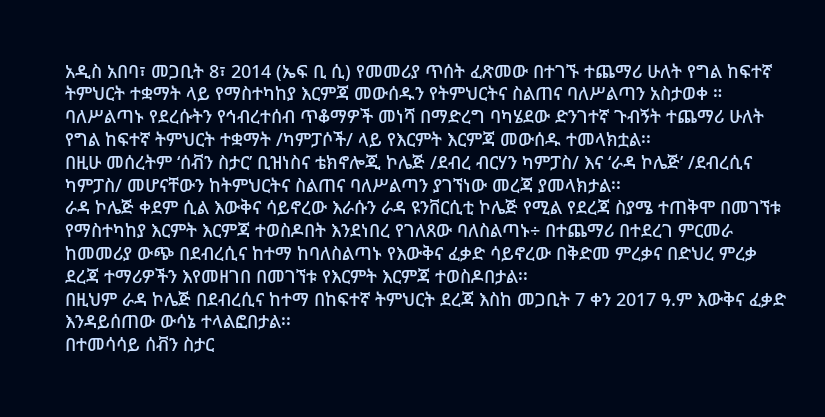አዲስ አበባ፣ መጋቢት 8፣ 2014 (ኤፍ ቢ ሲ) የመመሪያ ጥሰት ፈጽመው በተገኙ ተጨማሪ ሁለት የግል ከፍተኛ ትምህርት ተቋማት ላይ የማስተካከያ እርምጃ መውሰዱን የትምህርትና ስልጠና ባለሥልጣን አስታወቀ ።
ባለሥልጣኑ የደረሱትን የኅብረተሰብ ጥቆማዎች መነሻ በማድረግ ባካሄደው ድንገተኛ ጉብኝት ተጨማሪ ሁለት የግል ከፍተኛ ትምህርት ተቋማት /ካምፓሶች/ ላይ የእርምት እርምጃ መውሰዱ ተመላክቷል፡፡
በዚሁ መሰረትም ‘ሰቭን ስታር’ ቢዝነስና ቴክኖሎጂ ኮሌጅ /ደብረ ብርሃን ካምፓስ/ እና ‘ራዳ ኮሌጅ’ /ደብረሲና ካምፓስ/ መሆናቸውን ከትምህርትና ስልጠና ባለሥልጣን ያገኘነው መረጃ ያመላክታል፡፡
ራዳ ኮሌጅ ቀደም ሲል እውቅና ሳይኖረው እራሱን ራዳ ዩንቨርሲቲ ኮሌጅ የሚል የደረጃ ስያሜ ተጠቅሞ በመገኘቱ የማስተካከያ እርምት እርምጃ ተወስዶበት እንደነበረ የገለጸው ባለስልጣኑ÷ በተጨማሪ በተደረገ ምርመራ ከመመሪያ ውጭ በደብረሲና ከተማ ከባለስልጣኑ የእውቅና ፈቃድ ሳይኖረው በቅድመ ምረቃና በድህረ ምረቃ ደረጃ ተማሪዎችን እየመዘገበ በመገኘቱ የእርምት እርምጃ ተወስዶበታል፡፡
በዚህም ራዳ ኮሌጅ በደብረሲና ከተማ በከፍተኛ ትምህርት ደረጃ እስከ መጋቢት 7 ቀን 2017 ዓ.ም እውቅና ፈቃድ እንዳይሰጠው ውሳኔ ተላልፎበታል፡፡
በተመሳሳይ ሰቭን ስታር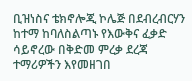ቢዝነስና ቴክኖሎጂ ኮሌጅ በደብረብርሃን ከተማ ከባለስልጣኑ የእውቅና ፈቃድ ሳይኖረው በቅድመ ምረቃ ደረጃ ተማሪዎችን እየመዘገበ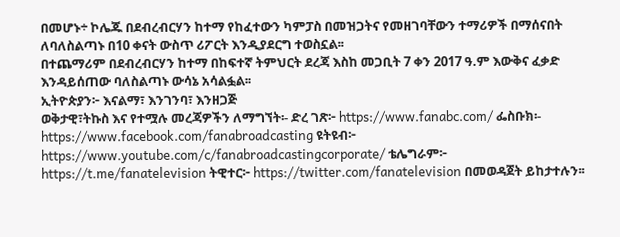በመሆኑ÷ ኮሌጁ በደብረብርሃን ከተማ የከፈተውን ካምፓስ በመዝጋትና የመዘገባቸውን ተማሪዎች በማሰናበት ለባለስልጣኑ በ10 ቀናት ውስጥ ሪፖርት እንዲያደርግ ተወስኗል፡፡
በተጨማሪም በደብረብርሃን ከተማ በከፍተኛ ትምህርት ደረጃ እስከ መጋቢት 7 ቀን 2017 ዓ.ም እውቅና ፈቃድ እንዳይሰጠው ባለስልጣኑ ውሳኔ አሳልፏል፡፡
ኢትዮጵያን፦ እናልማ፣ እንገንባ፣ እንዘጋጅ
ወቅታዊ፣ትኩስ እና የተሟሉ መረጃዎችን ለማግኘት፡- ድረ ገጽ፦ https://www.fanabc.com/ ፌስቡክ፡- https://www.facebook.com/fanabroadcasting ዩትዩብ፦ https://www.youtube.com/c/fanabroadcastingcorporate/ ቴሌግራም፦ https://t.me/fanatelevision ትዊተር፦ https://twitter.com/fanatelevision በመወዳጀት ይከታተሉን፡፡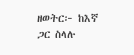ዘወትር፦ ከእኛ ጋር ስላሉ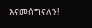እናመሰግናለን!